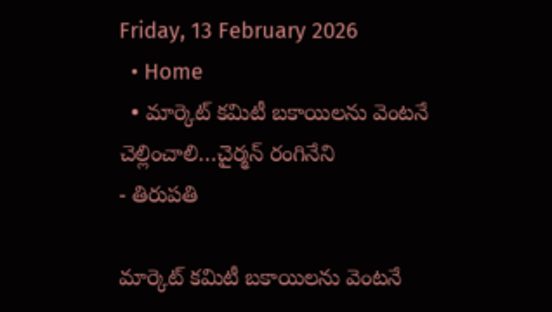Friday, 13 February 2026
  • Home
  • మార్కెట్ కమిటీ బకాయిలను వెంటనే చెల్లించాలి…చైర్మన్ రంగినేని
- తిరుపతి

మార్కెట్ కమిటీ బకాయిలను వెంటనే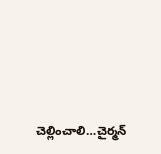చెల్లించాలి…చైర్మన్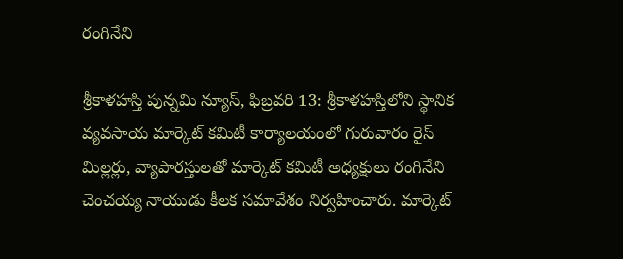రంగినేని

శ్రీకాళహస్తి పున్నమి న్యూస్, ఫిబ్రవరి 13: శ్రీకాళహస్తిలోని స్థానిక వ్యవసాయ మార్కెట్ కమిటీ కార్యాలయంలో గురువారం రైస్ మిల్లర్లు, వ్యాపారస్తులతో మార్కెట్ కమిటీ అధ్యక్షులు రంగినేని చెంచయ్య నాయుడు కీలక సమావేశం నిర్వహించారు. మార్కెట్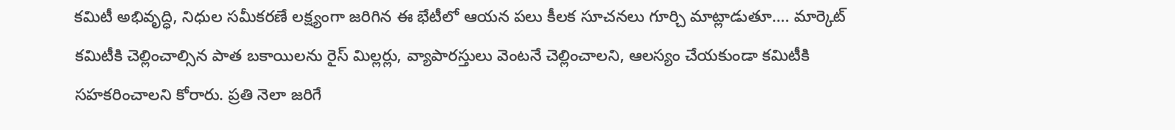కమిటీ అభివృద్ధి, నిధుల సమీకరణే లక్ష్యంగా జరిగిన ఈ భేటీలో ఆయన పలు కీలక సూచనలు గూర్చి మాట్లాడుతూ…. మార్కెట్ కమిటీకి చెల్లించాల్సిన పాత బకాయిలను రైస్ మిల్లర్లు, వ్యాపారస్తులు వెంటనే చెల్లించాలని, ఆలస్యం చేయకుండా కమిటీకి సహకరించాలని కోరారు. ప్రతి నెలా జరిగే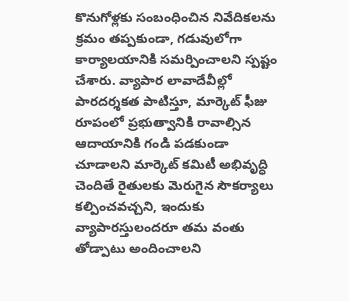కొనుగోళ్లకు సంబంధించిన నివేదికలను క్రమం తప్పకుండా, గడువులోగా కార్యాలయానికి సమర్పించాలని స్పష్టం చేశారు. వ్యాపార లావాదేవీల్లో పారదర్శకత పాటిస్తూ, మార్కెట్ ఫీజు రూపంలో ప్రభుత్వానికి రావాల్సిన ఆదాయానికి గండి పడకుండా చూడాలని మార్కెట్ కమిటీ అభివృద్ధి చెందితే రైతులకు మెరుగైన సౌకర్యాలు కల్పించవచ్చని, ఇందుకు వ్యాపారస్తులందరూ తమ వంతు తోడ్పాటు అందించాలని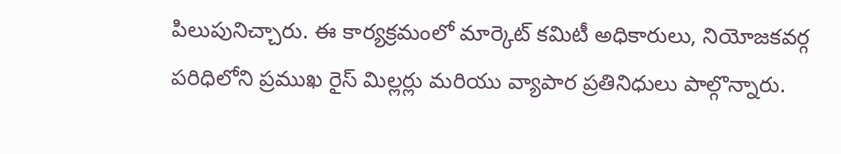పిలుపునిచ్చారు. ఈ కార్యక్రమంలో మార్కెట్ కమిటీ అధికారులు, నియోజకవర్గ పరిధిలోని ప్రముఖ రైస్ మిల్లర్లు మరియు వ్యాపార ప్రతినిధులు పాల్గొన్నారు.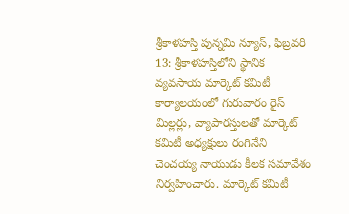శ్రీకాళహస్తి పున్నమి న్యూస్, ఫిబ్రవరి 13: శ్రీకాళహస్తిలోని స్థానిక వ్యవసాయ మార్కెట్ కమిటీ కార్యాలయంలో గురువారం రైస్ మిల్లర్లు, వ్యాపారస్తులతో మార్కెట్ కమిటీ అధ్యక్షులు రంగినేని చెంచయ్య నాయుడు కీలక సమావేశం నిర్వహించారు. మార్కెట్ కమిటీ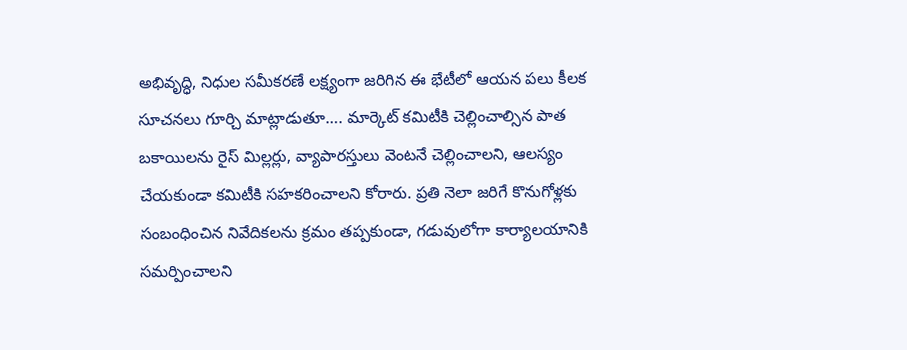అభివృద్ధి, నిధుల సమీకరణే లక్ష్యంగా జరిగిన ఈ భేటీలో ఆయన పలు కీలక సూచనలు గూర్చి మాట్లాడుతూ…. మార్కెట్ కమిటీకి చెల్లించాల్సిన పాత బకాయిలను రైస్ మిల్లర్లు, వ్యాపారస్తులు వెంటనే చెల్లించాలని, ఆలస్యం చేయకుండా కమిటీకి సహకరించాలని కోరారు. ప్రతి నెలా జరిగే కొనుగోళ్లకు సంబంధించిన నివేదికలను క్రమం తప్పకుండా, గడువులోగా కార్యాలయానికి సమర్పించాలని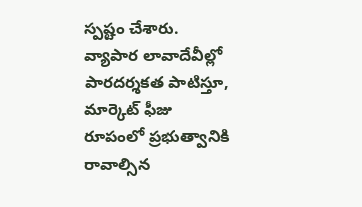స్పష్టం చేశారు. వ్యాపార లావాదేవీల్లో పారదర్శకత పాటిస్తూ, మార్కెట్ ఫీజు రూపంలో ప్రభుత్వానికి రావాల్సిన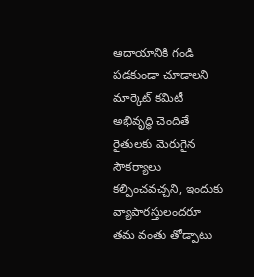ఆదాయానికి గండి పడకుండా చూడాలని మార్కెట్ కమిటీ అభివృద్ధి చెందితే రైతులకు మెరుగైన సౌకర్యాలు కల్పించవచ్చని, ఇందుకు వ్యాపారస్తులందరూ తమ వంతు తోడ్పాటు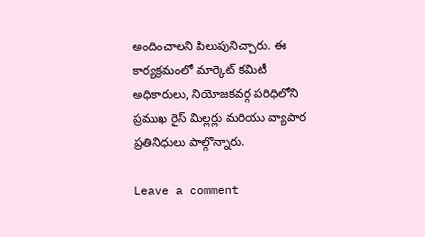అందించాలని పిలుపునిచ్చారు. ఈ కార్యక్రమంలో మార్కెట్ కమిటీ అధికారులు, నియోజకవర్గ పరిధిలోని ప్రముఖ రైస్ మిల్లర్లు మరియు వ్యాపార ప్రతినిధులు పాల్గొన్నారు.

Leave a comment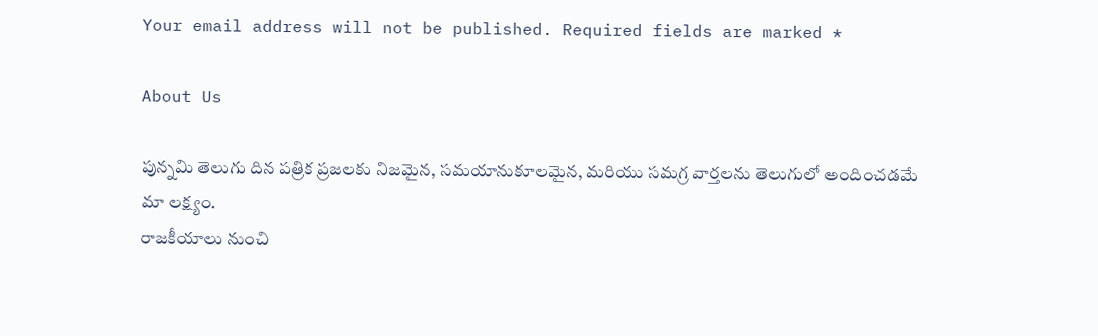Your email address will not be published. Required fields are marked *

About Us

పున్నమి తెలుగు దిన పత్రిక ప్రజలకు నిజమైన, సమయానుకూలమైన, మరియు సమగ్ర వార్తలను తెలుగులో అందించడమే మా లక్ష్యం.
రాజకీయాలు నుంచి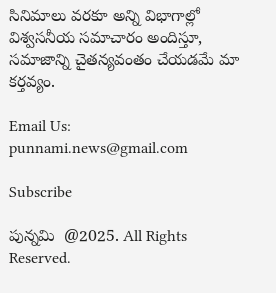సినిమాలు వరకూ అన్ని విభాగాల్లో విశ్వసనీయ సమాచారం అందిస్తూ, సమాజాన్ని చైతన్యవంతం చేయడమే మా కర్తవ్యం.

Email Us: punnami.news@gmail.com

Subscribe

పున్నమి  @2025. All Rights Reserved.